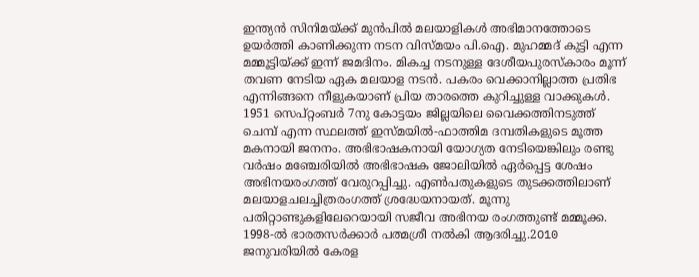ഇന്ത്യൻ സിനിമയ്ക്ക് മുൻപിൽ മലയാളികൾ അഭിമാനത്തോടെ ഉയർത്തി കാണിക്കുന്ന നടന വിസ്മയം പി.ഐ. മുഹമ്മദ് കുട്ടി എന്ന മമ്മൂട്ടിയ്ക്ക് ഇന്ന് ജമദിനം. മികച്ച നടനുള്ള ദേശീയപുരസ്കാരം മൂന്ന് തവണ നേടിയ ഏക മലയാള നടൻ. പകരം വെക്കാനില്ലാത്ത പ്രതിഭ എന്നിങ്ങനെ നീളുകയാണ് പ്രിയ താരത്തെ കുറിച്ചുള്ള വാക്കുകൾ.
1951 സെപ്റ്റംബർ 7നു കോട്ടയം ജില്ലയിലെ വൈക്കത്തിനടുത്ത് ചെമ്പ് എന്ന സ്ഥലത്ത് ഇസ്മയിൽ-ഫാത്തിമ ദമ്പതികളുടെ മൂത്ത മകനായി ജനനം. അഭിഭാഷകനായി യോഗ്യത നേടിയെങ്കിലും രണ്ടു വർഷം മഞ്ചേരിയിൽ അഭിഭാഷക ജോലിയിൽ ഏർപ്പെട്ട ശേഷം അഭിനയരംഗത്ത് വേരുറപ്പിച്ചു. എൺപതുകളുടെ തുടക്കത്തിലാണ് മലയാളചലച്ചിത്രരംഗത്ത് ശ്രദ്ധേയനായത്. മൂന്നു പതിറ്റാണ്ടുകളിലേറെയായി സജീവ അഭിനയ രംഗത്തുണ്ട് മമ്മൂക്ക.
1998-ൽ ഭാരതസർക്കാർ പത്മശ്രീ നൽകി ആദരിച്ചു.2O10 ജനുവരിയിൽ കേരള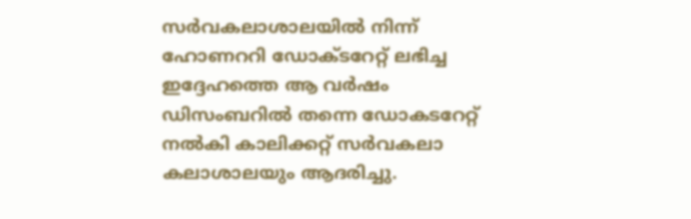സർവകലാശാലയിൽ നിന്ന് ഹോണററി ഡോക്ടറേറ്റ് ലഭിച്ച ഇദ്ദേഹത്തെ ആ വർഷം ഡിസംബറിൽ തന്നെ ഡോകടറേറ്റ് നൽകി കാലിക്കറ്റ് സർവകലാ കലാശാലയും ആദരിച്ചു.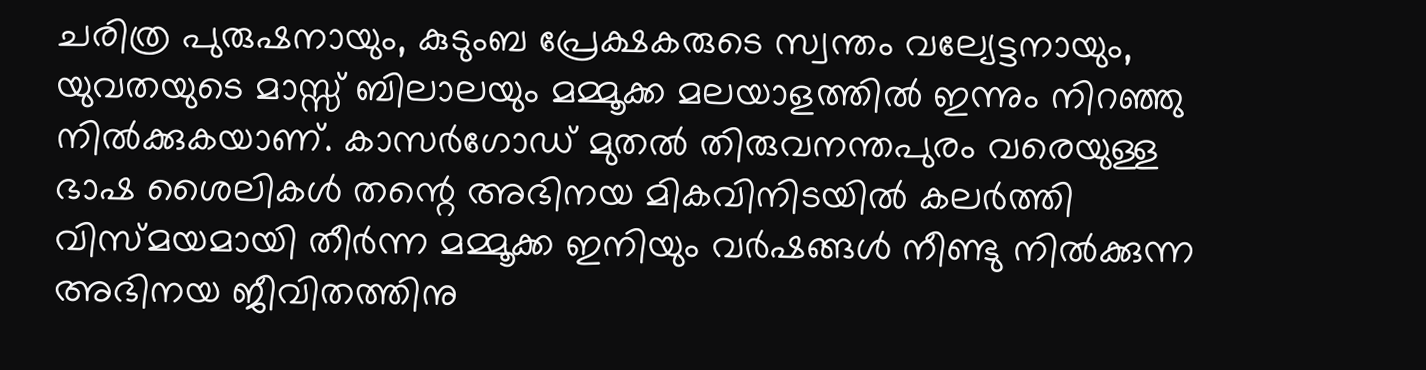ചരിത്ര പുരുഷനായും, കുടുംബ പ്രേക്ഷകരുടെ സ്വന്തം വല്യേട്ടനായും, യുവതയുടെ മാസ്സ് ബിലാലയും മമ്മൂക്ക മലയാളത്തിൽ ഇന്നും നിറഞ്ഞു നിൽക്കുകയാണ്. കാസർഗോഡ് മുതൽ തിരുവനന്തപുരം വരെയുള്ള ഭാഷ ശൈലികൾ തന്റെ അഭിനയ മികവിനിടയിൽ കലർത്തി വിസ്മയമായി തീർന്ന മമ്മൂക്ക ഇനിയും വർഷങ്ങൾ നീണ്ടു നിൽക്കുന്ന അഭിനയ ജീവിതത്തിനു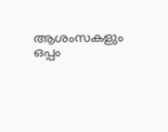ആശംസകളും ഒപ്പം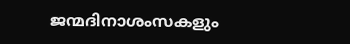ജന്മദിനാശംസകളും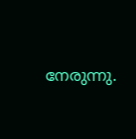നേരുന്നു.